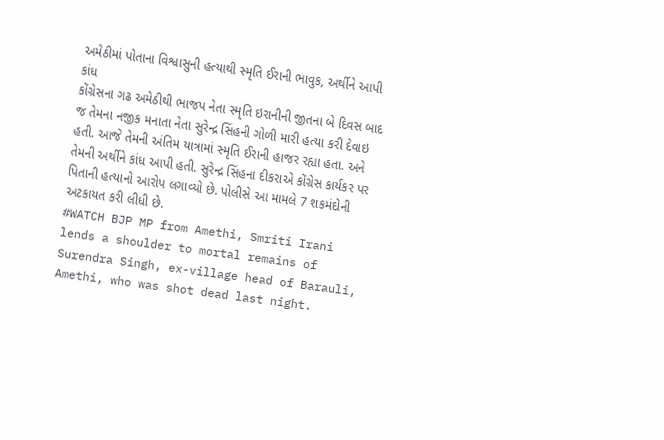અમેઠીમાં પોતાના વિશ્વાસુની હત્યાથી સ્મૃતિ ઈરાની ભાવુક, અર્થીને આપી કાંધ
કોંગ્રેસના ગઢ અમેઠીથી ભાજપ નેતા સ્મૃતિ ઇરાનીની જીતના બે દિવસ બાદ જ તેમના નજીક મનાતા નેતા સુરેન્દ્ર સિંહની ગોળી મારી હત્યા કરી દેવાઇ હતી. આજે તેમની અંતિમ યાત્રામાં સ્મૃતિ ઈરાની હાજર રહ્યા હતા. અને તેમની અર્થીને કાંધ આપી હતી. સુરેન્દ્ર સિંહના દીકરાએ કોંગ્રેસ કાર્યકર પર પિતાની હત્યાનો આરોપ લગાવ્યો છે. પોલીસે આ મામલે 7 શકમંદોની અટકાયત કરી લીધી છે.
#WATCH BJP MP from Amethi, Smriti Irani lends a shoulder to mortal remains of Surendra Singh, ex-village head of Barauli, Amethi, who was shot dead last night.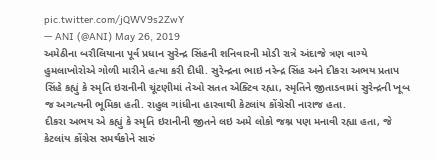pic.twitter.com/jQWV9s2ZwY
— ANI (@ANI) May 26, 2019
અમેઠીના બરૌલિયાના પૂર્વ પ્રધાન સુરેન્દ્ર સિંહની શનિવારની મોડી રાત્રે અંદાજે ત્રણ વાગ્યે હુમલાખોરોએ ગોળી મારીને હત્યા કરી દીધી. સુરેન્દ્રના ભાઇ નરેન્દ્ર સિંહ અને દીકરા અભય પ્રતાપ સિંહે કહ્યું કે સ્મૃતિ ઇરાનીની ચૂંટણીમાં તેઓ સતત એક્ટિવ રહ્યા, સ્મૃતિને જીતાડવામાં સુરેન્દ્રની ખૂબ જ અગત્યની ભૂમિકા હતી. રાહુલ ગાંધીના હારવાથી કેટલાંય કોંગ્રેસી નારાજ હતા.
દીકરા અભય એ કહ્યું કે સ્મૃતિ ઇરાનીની જીતને લઇ અમે લોકો જશ્ન પણ મનાવી રહ્યા હતા, જે કેટલાંય કોંગ્રેસ સમર્થકોને સારું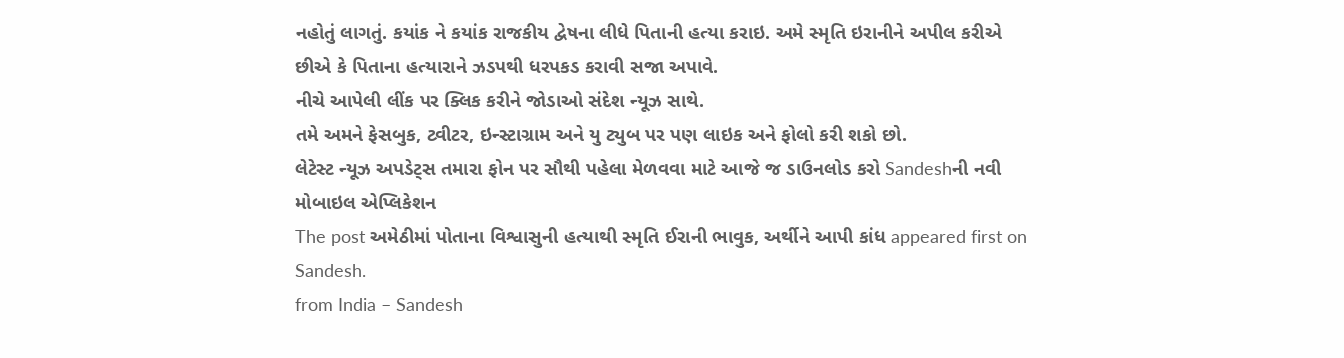નહોતું લાગતું. કયાંક ને કયાંક રાજકીય દ્વેષના લીધે પિતાની હત્યા કરાઇ. અમે સ્મૃતિ ઇરાનીને અપીલ કરીએ છીએ કે પિતાના હત્યારાને ઝડપથી ધરપકડ કરાવી સજા અપાવે.
નીચે આપેલી લીંક પર ક્લિક કરીને જોડાઓ સંદેશ ન્યૂઝ સાથે.
તમે અમને ફેસબુક, ટ્વીટર, ઇન્સ્ટાગ્રામ અને યુ ટ્યુબ પર પણ લાઇક અને ફોલો કરી શકો છો.
લેટેસ્ટ ન્યૂઝ અપડેટ્સ તમારા ફોન પર સૌથી પહેલા મેળવવા માટે આજે જ ડાઉનલોડ કરો Sandeshની નવી મોબાઇલ એપ્લિકેશન
The post અમેઠીમાં પોતાના વિશ્વાસુની હત્યાથી સ્મૃતિ ઈરાની ભાવુક, અર્થીને આપી કાંધ appeared first on Sandesh.
from India – Sandesh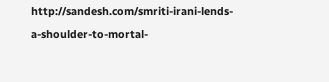http://sandesh.com/smriti-irani-lends-a-shoulder-to-mortal-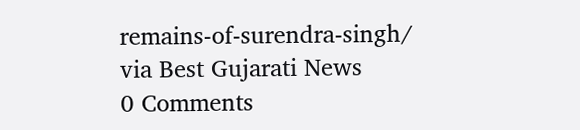remains-of-surendra-singh/
via Best Gujarati News
0 Comments